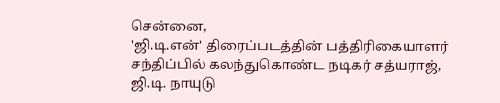சென்னை,
'ஜி.டி.என்' திரைப்படத்தின் பத்திரிகையாளர் சந்திப்பில் கலந்துகொண்ட நடிகர் சத்யராஜ், ஜி.டி. நாயுடு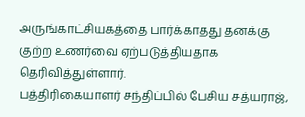அருங்காட்சியகத்தை பார்க்காதது தனக்கு குற்ற உணர்வை ஏற்படுத்தியதாக தெரிவித்துள்ளார்.
பத்திரிகையாளர் சந்திப்பில் பேசிய சத்யராஜ்,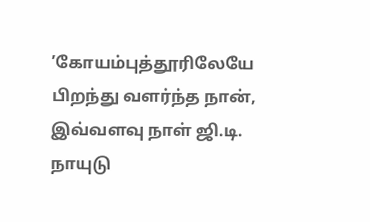’கோயம்புத்தூரிலேயே பிறந்து வளர்ந்த நான், இவ்வளவு நாள் ஜி.டி. நாயுடு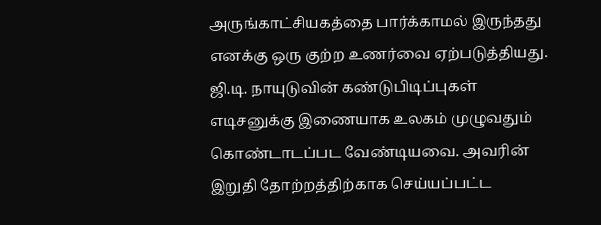அருங்காட்சியகத்தை பார்க்காமல் இருந்தது எனக்கு ஒரு குற்ற உணர்வை ஏற்படுத்தியது. ஜி.டி. நாயுடுவின் கண்டுபிடிப்புகள் எடிசனுக்கு இணையாக உலகம் முழுவதும் கொண்டாடப்பட வேண்டியவை. அவரின் இறுதி தோற்றத்திற்காக செய்யப்பட்ட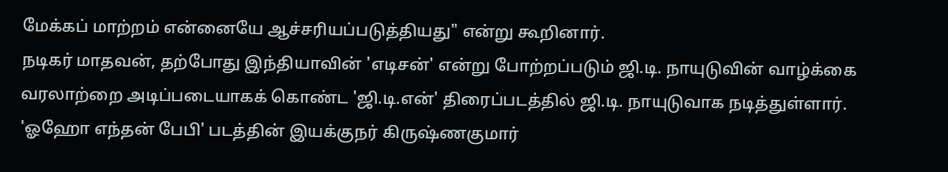மேக்கப் மாற்றம் என்னையே ஆச்சரியப்படுத்தியது" என்று கூறினார்.
நடிகர் மாதவன், தற்போது இந்தியாவின் 'எடிசன்' என்று போற்றப்படும் ஜி.டி. நாயுடுவின் வாழ்க்கை வரலாற்றை அடிப்படையாகக் கொண்ட 'ஜி.டி.என்' திரைப்படத்தில் ஜி.டி. நாயுடுவாக நடித்துள்ளார்.
'ஓஹோ எந்தன் பேபி' படத்தின் இயக்குநர் கிருஷ்ணகுமார்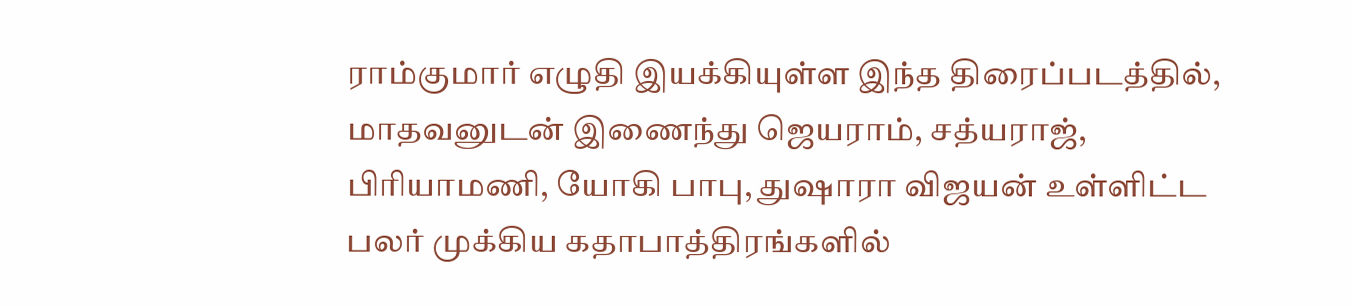ராம்குமார் எழுதி இயக்கியுள்ள இந்த திரைப்படத்தில், மாதவனுடன் இணைந்து ஜெயராம், சத்யராஜ், பிரியாமணி, யோகி பாபு, துஷாரா விஜயன் உள்ளிட்ட பலர் முக்கிய கதாபாத்திரங்களில்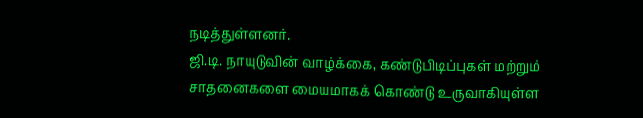நடித்துள்ளனர்.
ஜி.டி. நாயுடுவின் வாழ்க்கை, கண்டுபிடிப்புகள் மற்றும் சாதனைகளை மையமாகக் கொண்டு உருவாகியுள்ள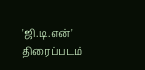'ஜி.டி.என்' திரைப்படம்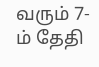வரும் 7-ம் தேதி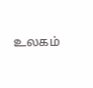உலகம்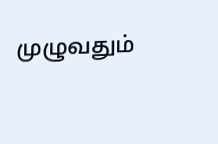முழுவதும்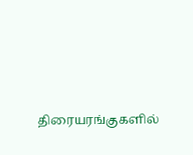திரையரங்குகளில்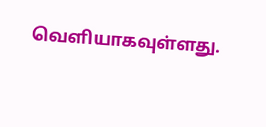வெளியாகவுள்ளது.